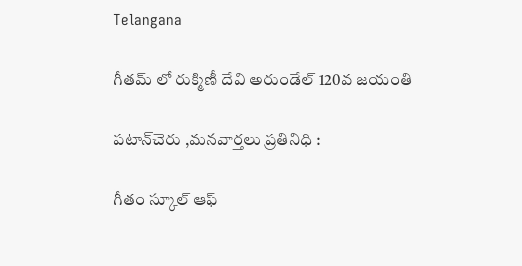Telangana

గీతమ్ లో రుక్మిణీ దేవి అరుండేల్ 120వ జయంతి

పటాన్‌చెరు ,మనవార్తలు ప్రతినిధి :

గీతం స్కూల్ ఆఫ్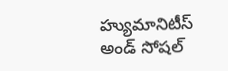హ్యుమానిటీస్ అండ్ సోషల్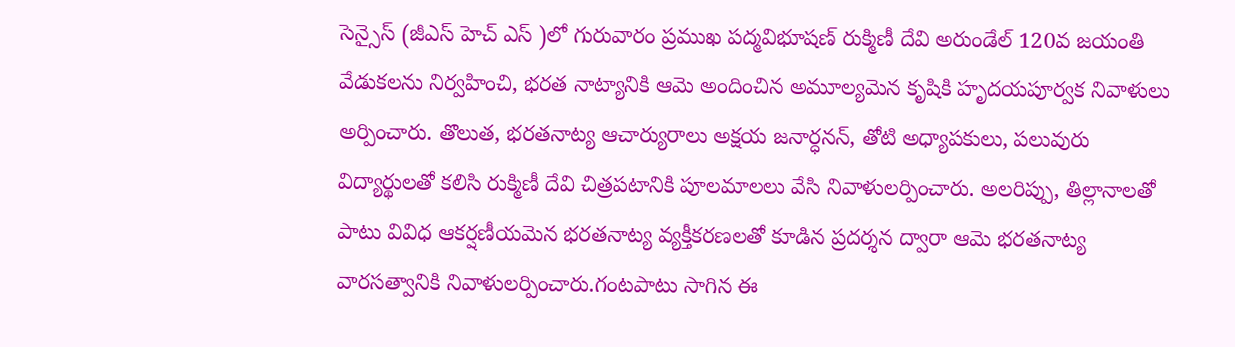సెన్సైస్ (జీఎస్ హెచ్ ఎస్ )లో గురువారం ప్రముఖ పద్మవిభూషణ్ రుక్మిణీ దేవి అరుండేల్ 120వ జయంతి వేడుకలను నిర్వహించి, భరత నాట్యానికి ఆమె అందించిన అమూల్యమెన కృషికి హృదయపూర్వక నివాళులు అర్పించారు. తొలుత, భరతనాట్య ఆచార్యురాలు అక్షయ జనార్ధనన్, తోటి అధ్యాపకులు, పలువురు విద్యార్థులతో కలిసి రుక్మిణీ దేవి చిత్రపటానికి పూలమాలలు వేసి నివాళులర్పించారు. అలరిప్పు, తిల్లానాలతో పాటు వివిధ ఆకర్షణీయమెన భరతనాట్య వ్యక్తీకరణలతో కూడిన ప్రదర్శన ద్వారా ఆమె భరతనాట్య వారసత్వానికి నివాళులర్పించారు.గంటపాటు సాగిన ఈ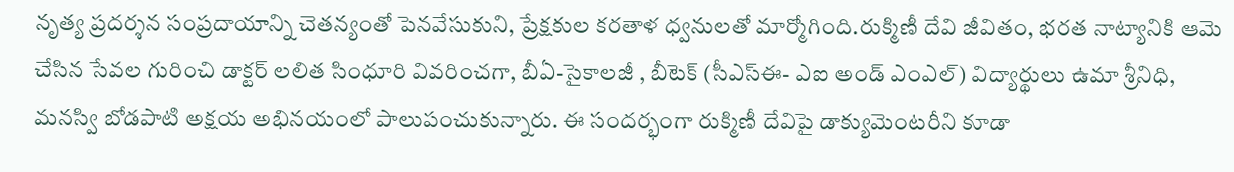నృత్య ప్రదర్శన సంప్రదాయాన్ని చెతన్యంతో పెనవేసుకుని, ప్రేక్షకుల కరతాళ ధ్వనులతో మార్మోగింది.రుక్మిణీ దేవి జీవితం, భరత నాట్యానికి ఆమె చేసిన సేవల గురించి డాక్టర్ లలిత సింధూరి వివరించగా, బీఏ-సైకాలజీ , బీటెక్ (సీఎస్ఈ- ఎఐ అండ్ ఎంఎల్) విద్యార్థులు ఉమా శ్రీనిధి, మనస్వి బోడపాటి అక్షయ అభినయంలో పాలుపంచుకున్నారు. ఈ సందర్భంగా రుక్మిణీ దేవిపై డాక్యుమెంటరీని కూడా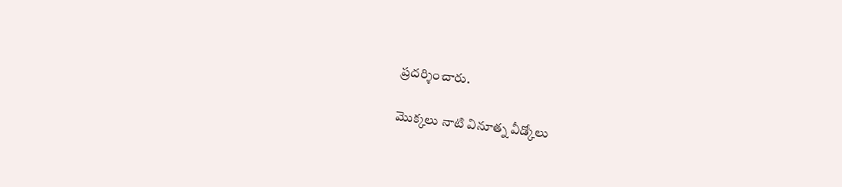ప్రదర్శించారు.

మొక్కలు నాటి వినూత్న వీడ్కోలు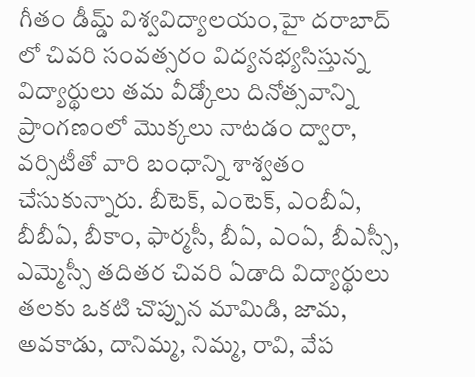గీతం డీమ్డ్ విశ్వవిద్యాలయం,హై దరాబాద్ లో చివరి సంవత్సరం విద్యనభ్యసిస్తున్న విద్యార్థులు తమ వీడ్కోలు దినోత్సవాన్ని ప్రాంగణంలో మొక్కలు నాటడం ద్వారా, వర్సిటీతో వారి బంధాన్ని శాశ్వతం చేసుకున్నారు. బీటెక్, ఎంటెక్, ఎంబీఏ, బీబీఏ, బీకాం, ఫార్మసీ, బీఏ, ఎంఏ, బీఎస్సీ, ఎమ్మెస్సీ తదితర చివరి ఏడాది విద్యార్థులు తలకు ఒకటి చొప్పున మామిడి, జామ, అవకాడు, దానిమ్మ, నిమ్మ, రావి, వేప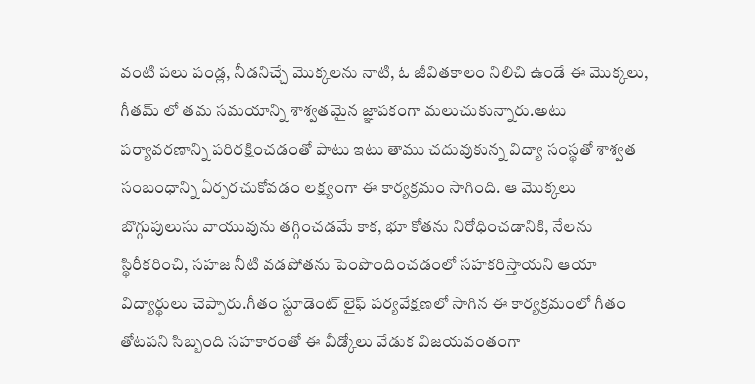వంటి పలు పండ్ల, నీడనిచ్చే మొక్కలను నాటి, ఓ జీవితకాలం నిలిచి ఉండే ఈ మొక్కలు, గీతమ్ లో తమ సమయాన్ని శాశ్వతమైన జ్ఞాపకంగా మలుచుకున్నారు.అటు పర్యావరణాన్ని పరిరక్షించడంతో పాటు ఇటు తాము చదువుకున్న విద్యా సంస్థతో శాశ్వత సంబంధాన్ని ఏర్పరచుకోవడం లక్ష్యంగా ఈ కార్యక్రమం సాగింది. ఆ మొక్కలు బొగ్గుపులుసు వాయువును తగ్గించడమే కాక, భూ కోతను నిరోధించడానికి, నేలను స్థిరీకరించి, సహజ నీటి వడపోతను పెంపొందించడంలో సహకరిస్తాయని ఆయా విద్యార్థులు చెప్పారు.గీతం స్టూడెంట్ లైఫ్ పర్యవేక్షణలో సాగిన ఈ కార్యక్రమంలో గీతం తోటపని సిబ్బంది సహకారంతో ఈ వీడ్కోలు వేడుక విజయవంతంగా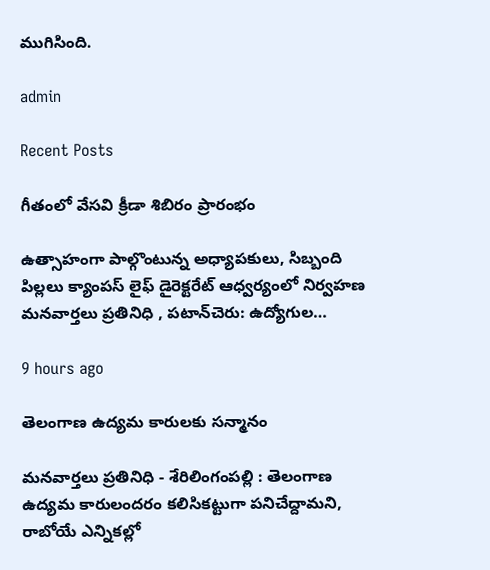ముగిసింది.

admin

Recent Posts

గీతంలో వేసవి క్రీడా శిబిరం ప్రారంభం

ఉత్సాహంగా పాల్గొంటున్న అధ్యాపకులు, సిబ్బంది పిల్లలు క్యాంపస్ లైఫ్ డైరెక్టరేట్ ఆధ్వర్యంలో నిర్వహణ మనవార్తలు ప్రతినిధి , పటాన్‌చెరు: ఉద్యోగుల…

9 hours ago

తెలంగాణ ఉద్యమ కారులకు సన్మానం

మనవార్తలు ప్రతినిధి - శేరిలింగంపల్లి : తెలంగాణ ఉద్యమ కారులందరం కలిసికట్టుగా పనిచేద్దామని, రాబోయే ఎన్నికల్లో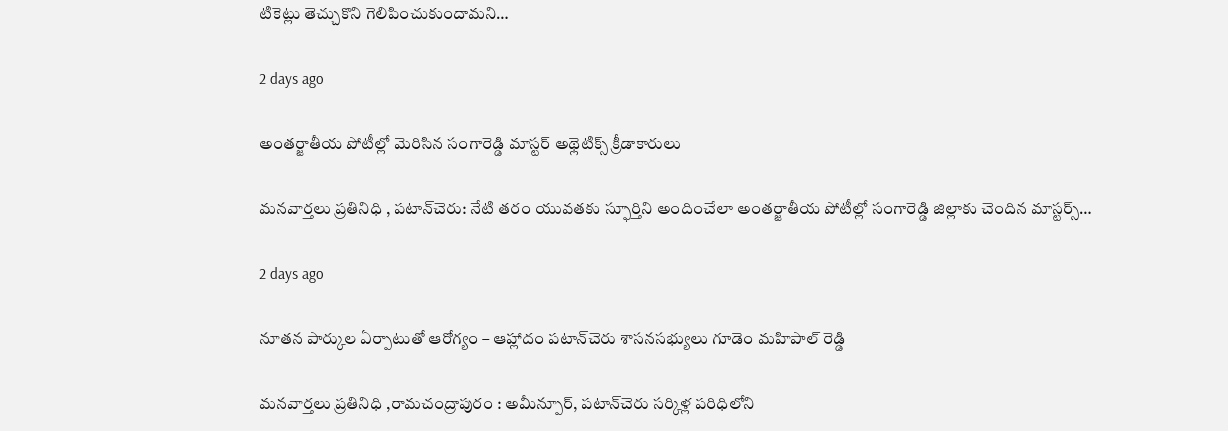టికెట్లు తెచ్చుకొని గెలిపించుకుందామని…

2 days ago

అంతర్జాతీయ పోటీల్లో మెరిసిన సంగారెడ్డి మాస్టర్ అథ్లెటిక్స్ క్రీడాకారులు

మనవార్తలు ప్రతినిధి , పటాన్‌చెరు: నేటి తరం యువతకు స్ఫూర్తిని అందించేలా అంతర్జాతీయ పోటీల్లో సంగారెడ్డి జిల్లాకు చెందిన మాస్టర్స్…

2 days ago

నూతన పార్కుల ఏర్పాటుతో ఆరోగ్యం – ఆహ్లాదం పటాన్‌చెరు శాసనసభ్యులు గూడెం మహిపాల్ రెడ్డి

మనవార్తలు ప్రతినిధి ,రామచంద్రాపురం : అమీన్పూర్, పటాన్‌చెరు సర్కిళ్ల పరిధిలోని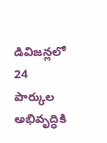డివిజన్లలో 24 పార్కుల అభివృద్ధికి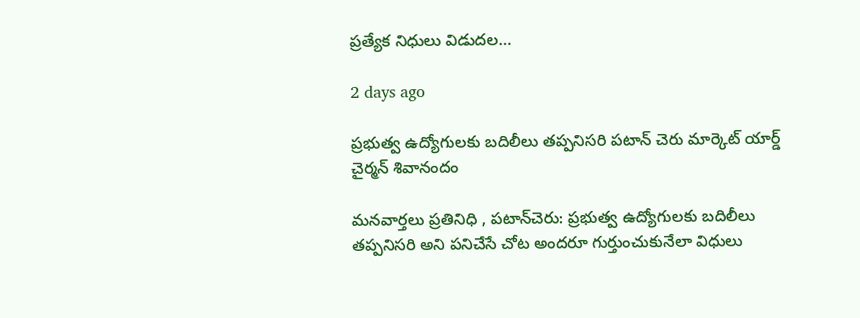ప్రత్యేక నిధులు విడుదల…

2 days ago

ప్రభుత్వ ఉద్యోగులకు బదిలీలు తప్పనిసరి పటాన్ చెరు మార్కెట్ యార్డ్ చైర్మన్ శివానందం

మనవార్తలు ప్రతినిధి , పటాన్‌చెరు: ప్రభుత్వ ఉద్యోగులకు బదిలీలు తప్పనిసరి అని పనిచేసే చోట అందరూ గుర్తుంచుకునేలా విధులు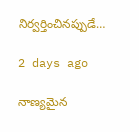నిర్వర్తించినప్పుడే…

2 days ago

నాణ్యమైన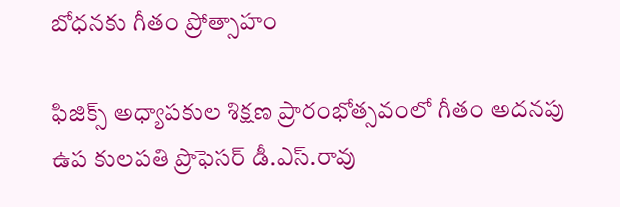బోధనకు గీతం ప్రోత్సాహం

ఫిజిక్స్ అధ్యాపకుల శిక్షణ ప్రారంభోత్సవంలో గీతం అదనపు ఉప కులపతి ప్రొఫెసర్ డీ.ఎస్.రావు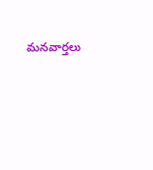మనవార్తలు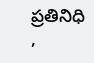ప్రతినిధి ,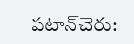పటాన్‌చెరు: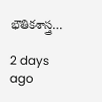భౌతికశాస్త్ర…

2 days ago